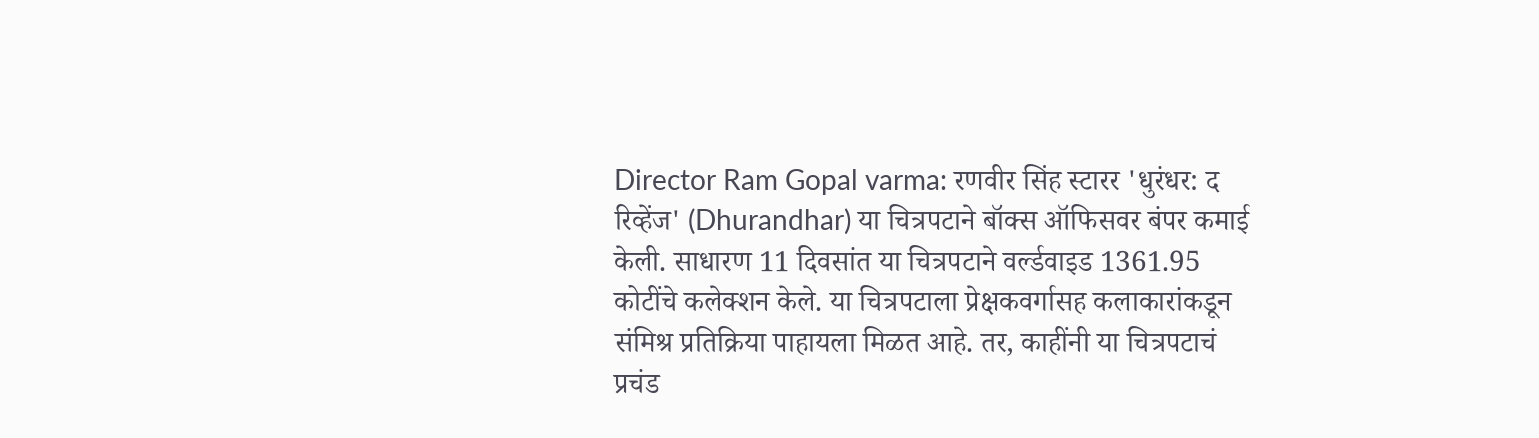Director Ram Gopal varma: रणवीर सिंह स्टारर 'धुरंधर: द रिव्हेंज' (Dhurandhar) या चित्रपटाने बॉक्स ऑफिसवर बंपर कमाई केली. साधारण 11 दिवसांत या चित्रपटाने वर्ल्डवाइड 1361.95 कोटींचे कलेक्शन केले. या चित्रपटाला प्रेक्षकवर्गासह कलाकारांकडून संमिश्र प्रतिक्रिया पाहायला मिळत आहे. तर, काहींनी या चित्रपटाचं प्रचंड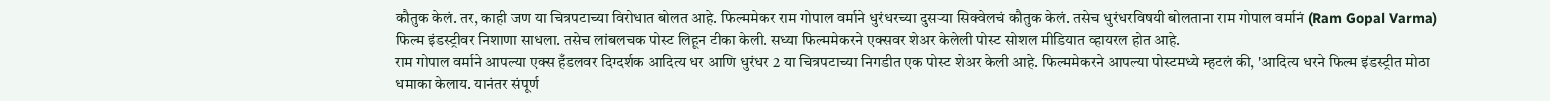कौतुक केलं. तर, काही जण या चित्रपटाच्या विरोधात बोलत आहे. फिल्ममेकर राम गोपाल वर्माने धुरंधरच्या दुसऱ्या सिक्वेलचं कौतुक केलं. तसेच धुरंधरविषयी बोलताना राम गोपाल वर्मानं (Ram Gopal Varma) फिल्म इंडस्ट्रीवर निशाणा साधला. तसेच लांबलचक पोस्ट लिहून टीका केली. सध्या फिल्ममेकरने एक्सवर शेअर केलेली पोस्ट सोशल मीडियात व्हायरल होत आहे.
राम गोपाल वर्माने आपल्या एक्स हँडलवर दिग्दर्शक आदित्य धर आणि धुरंधर 2 या चित्रपटाच्या निगडीत एक पोस्ट शेअर केली आहे. फिल्ममेकरने आपल्या पोस्टमध्ये म्हटलं की, 'आदित्य धरने फिल्म इंडस्ट्रीत मोठा धमाका केलाय. यानंतर संपूर्ण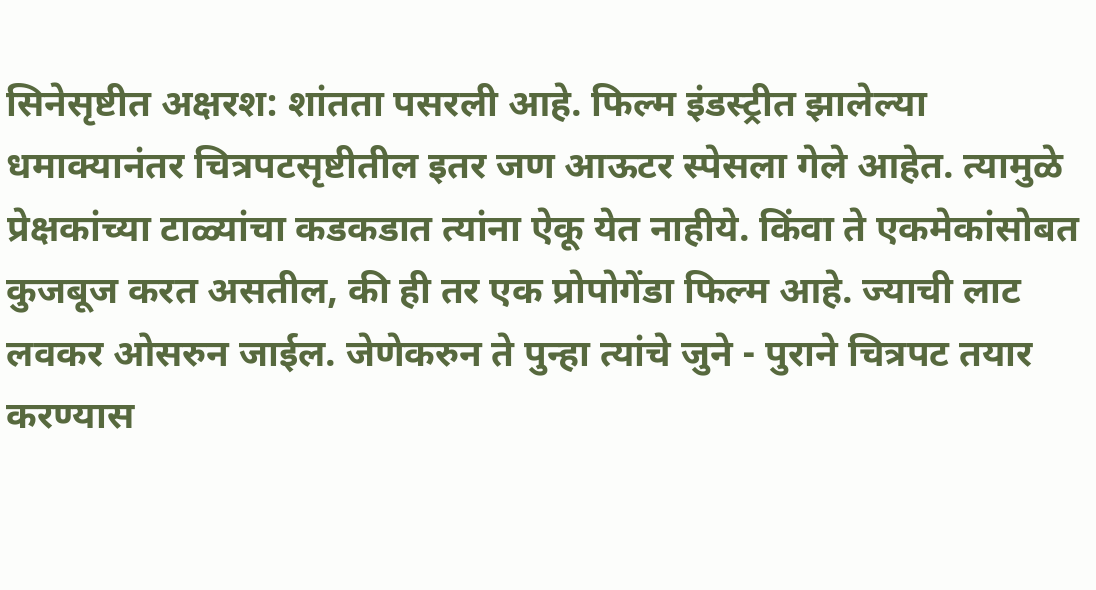सिनेसृष्टीत अक्षरश: शांतता पसरली आहे. फिल्म इंडस्ट्रीत झालेल्या धमाक्यानंतर चित्रपटसृष्टीतील इतर जण आऊटर स्पेसला गेले आहेत. त्यामुळे प्रेक्षकांच्या टाळ्यांचा कडकडात त्यांना ऐकू येत नाहीये. किंवा ते एकमेकांसोबत कुजबूज करत असतील, की ही तर एक प्रोपोगेंडा फिल्म आहे. ज्याची लाट लवकर ओसरुन जाईल. जेणेकरुन ते पुन्हा त्यांचे जुने - पुराने चित्रपट तयार करण्यास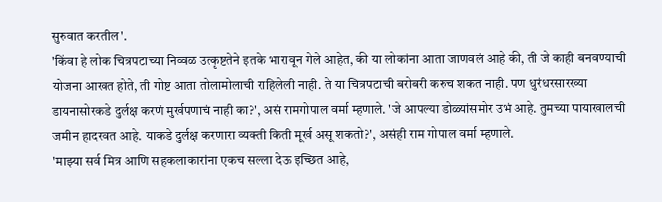सुरुवात करतील'.
'किंवा हे लोक चित्रपटाच्या निव्वळ उत्कृष्टतेने इतके भारावून गेले आहेत, की या लोकांना आता जाणवलं आहे की, ती जे काही बनवण्याची योजना आखत होते, ती गोष्ट आता तोलामोलाची राहिलेली नाही. ते या चित्रपटाची बरोबरी करुच शकत नाही. पण धुरंधरसारख्या डायनासोरकडे दुर्लक्ष करणं मुर्खपणाचं नाही का?', असं रामगोपाल वर्मा म्हणाले. 'जे आपल्या डोळ्यांसमोर उभं आहे. तुमच्या पायाखालची जमीन हादरवत आहे. याकडे दुर्लक्ष करणारा व्यक्ती किती मूर्ख असू शकतो?', असंही राम गोपाल वर्मा म्हणाले.
'माझ्या सर्व मित्र आणि सहकलाकारांना एकच सल्ला देऊ इच्छित आहे,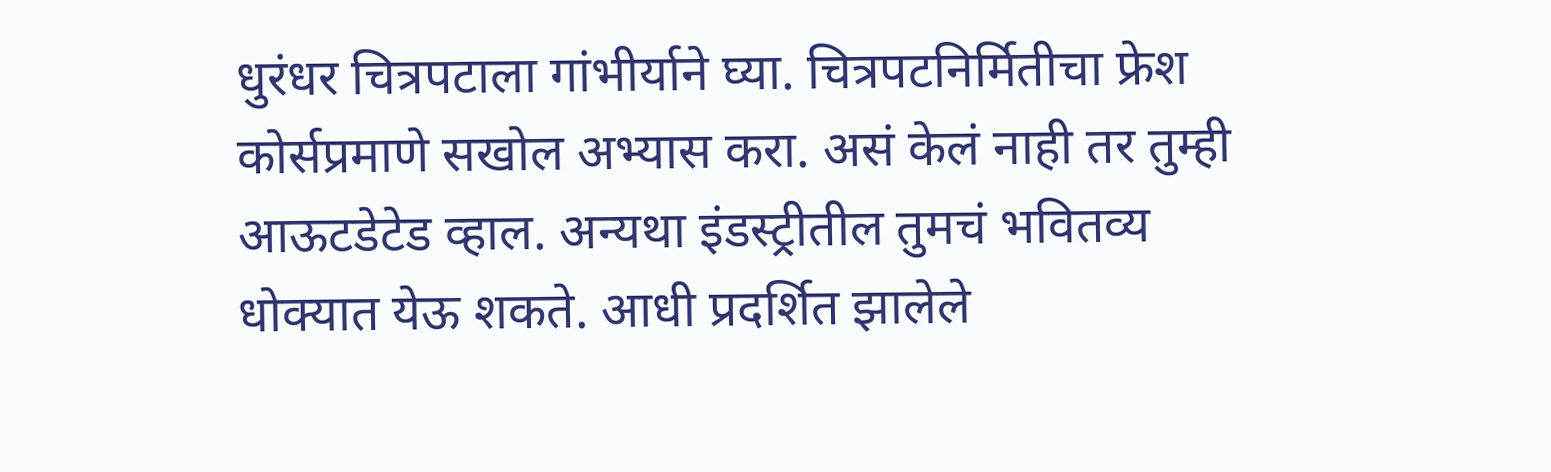धुरंधर चित्रपटाला गांभीर्याने घ्या. चित्रपटनिर्मितीचा फ्रेश कोर्सप्रमाणे सखोल अभ्यास करा. असं केलं नाही तर तुम्ही आऊटडेटेड व्हाल. अन्यथा इंडस्ट्रीतील तुमचं भवितव्य धोक्यात येऊ शकते. आधी प्रदर्शित झालेले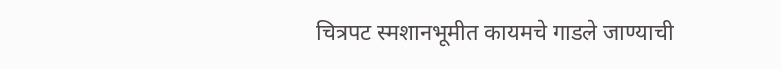चित्रपट स्मशानभूमीत कायमचे गाडले जाण्याची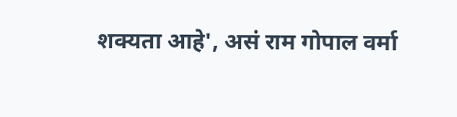शक्यता आहे', असं राम गोपाल वर्मा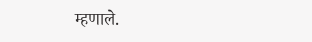म्हणाले.